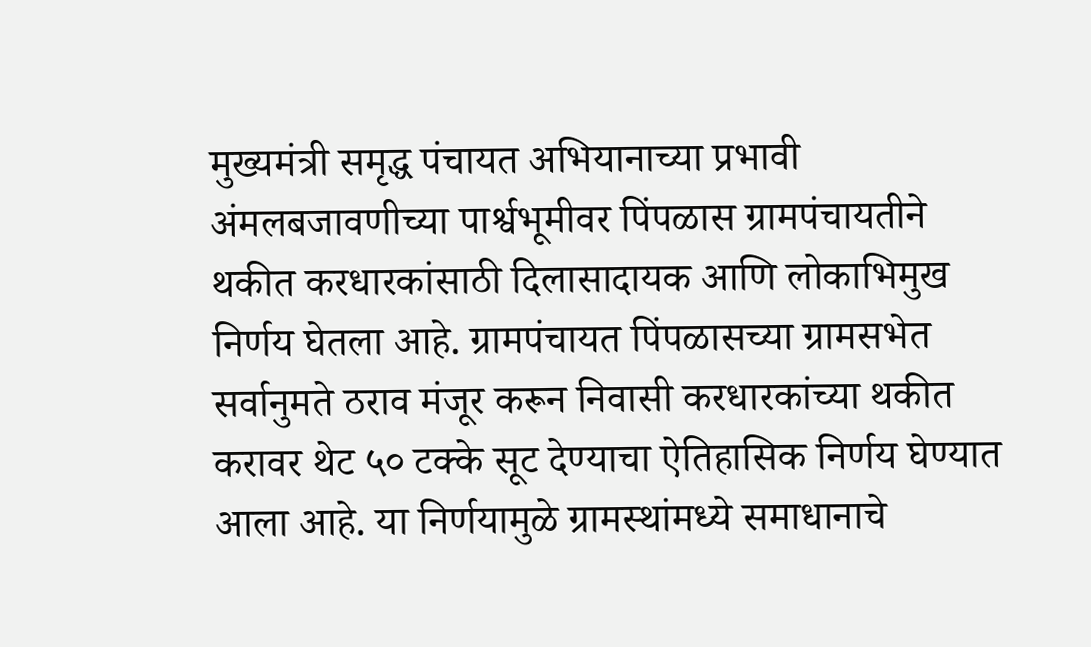मुख्यमंत्री समृद्ध पंचायत अभियानाच्या प्रभावी अंमलबजावणीच्या पार्श्वभूमीवर पिंपळास ग्रामपंचायतीने थकीत करधारकांसाठी दिलासादायक आणि लोकाभिमुख निर्णय घेतला आहे. ग्रामपंचायत पिंपळासच्या ग्रामसभेत सर्वानुमते ठराव मंजूर करून निवासी करधारकांच्या थकीत करावर थेट ५० टक्के सूट देण्याचा ऐतिहासिक निर्णय घेण्यात आला आहे. या निर्णयामुळे ग्रामस्थांमध्ये समाधानाचे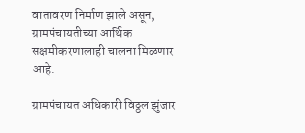वातावरण निर्माण झाले असून, ग्रामपंचायतीच्या आर्थिक सक्षमीकरणालाही चालना मिळणार आहे.

ग्रामपंचायत अधिकारी विठ्ठल झुंजार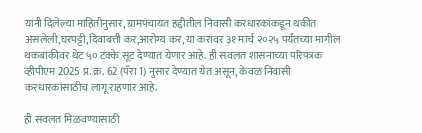यांनी दिलेल्या माहितीनुसार, ग्रामपंचायत हद्दीतील निवासी करधारकांकडून थकीत असलेली,घरपट्टी,दिवाबत्ती कर,आरोग्य कर, या करांवर ३१ मार्च २०२५ पर्यंतच्या मागील थकबाकीवर थेट ५० टक्के सूट देण्यात येणार आहे. ही सवलत शासनाच्या परिपत्रक व्हीपीएम 2025 प्र. क्र. 62 (पॅरा 1) नुसार देण्यात येत असून, केवळ निवासी करधारकांसाठीच लागू राहणार आहे.

ही सवलत मिळवण्यासाठी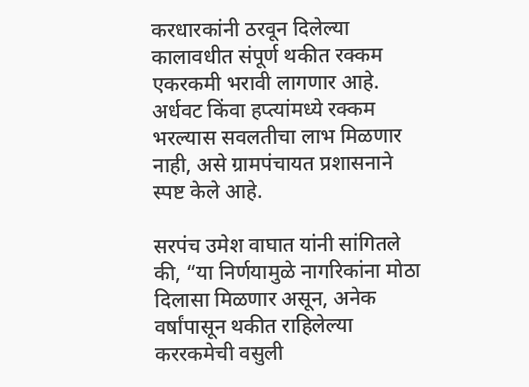करधारकांनी ठरवून दिलेल्या कालावधीत संपूर्ण थकीत रक्कम एकरकमी भरावी लागणार आहे. अर्धवट किंवा हप्त्यांमध्ये रक्कम भरल्यास सवलतीचा लाभ मिळणार नाही, असे ग्रामपंचायत प्रशासनाने स्पष्ट केले आहे.

सरपंच उमेश वाघात यांनी सांगितले की, “या निर्णयामुळे नागरिकांना मोठा दिलासा मिळणार असून, अनेक वर्षांपासून थकीत राहिलेल्या कररकमेची वसुली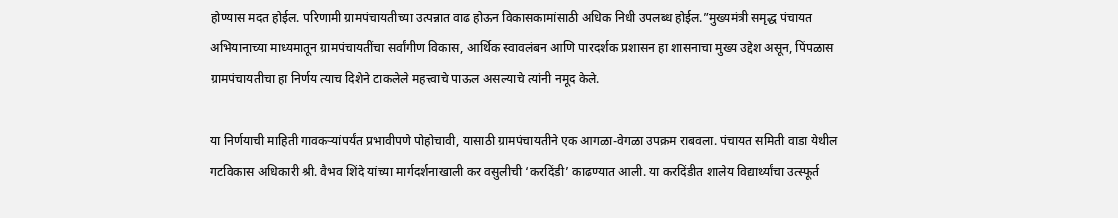होण्यास मदत होईल. परिणामी ग्रामपंचायतीच्या उत्पन्नात वाढ होऊन विकासकामांसाठी अधिक निधी उपलब्ध होईल.”मुख्यमंत्री समृद्ध पंचायत अभियानाच्या माध्यमातून ग्रामपंचायतींचा सर्वांगीण विकास, आर्थिक स्वावलंबन आणि पारदर्शक प्रशासन हा शासनाचा मुख्य उद्देश असून, पिंपळास ग्रामपंचायतीचा हा निर्णय त्याच दिशेने टाकलेले महत्त्वाचे पाऊल असल्याचे त्यांनी नमूद केले.

या निर्णयाची माहिती गावकऱ्यांपर्यंत प्रभावीपणे पोहोचावी, यासाठी ग्रामपंचायतीने एक आगळा-वेगळा उपक्रम राबवला. पंचायत समिती वाडा येथील गटविकास अधिकारी श्री. वैभव शिंदे यांच्या मार्गदर्शनाखाली कर वसुलीची ‘करदिंडी’ काढण्यात आली. या करदिंडीत शालेय विद्यार्थ्यांचा उत्स्फूर्त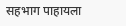सहभाग पाहायला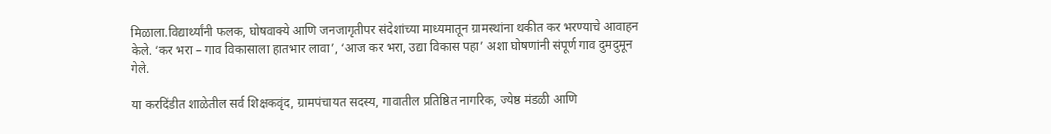मिळाला.विद्यार्थ्यांनी फलक, घोषवाक्ये आणि जनजागृतीपर संदेशांच्या माध्यमातून ग्रामस्थांना थकीत कर भरण्याचे आवाहन केले. ‘कर भरा – गाव विकासाला हातभार लावा’, ‘आज कर भरा, उद्या विकास पहा’ अशा घोषणांनी संपूर्ण गाव दुमदुमून गेले.

या करदिंडीत शाळेतील सर्व शिक्षकवृंद, ग्रामपंचायत सदस्य, गावातील प्रतिष्ठित नागरिक, ज्येष्ठ मंडळी आणि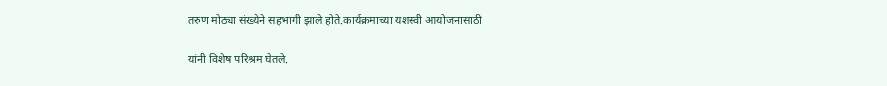तरुण मोठ्या संख्येने सहभागी झाले होते.कार्यक्रमाच्या यशस्वी आयोजनासाठी

यांनी विशेष परिश्रम घेतले.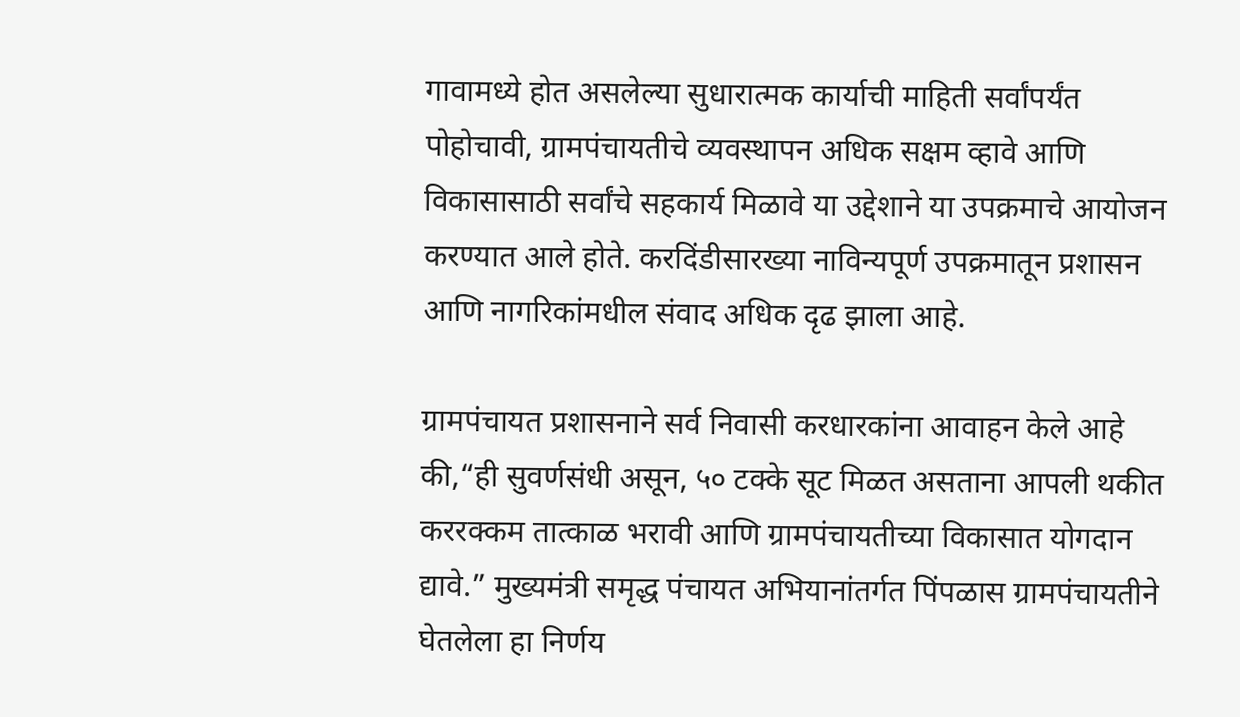गावामध्ये होत असलेल्या सुधारात्मक कार्याची माहिती सर्वांपर्यंत पोहोचावी, ग्रामपंचायतीचे व्यवस्थापन अधिक सक्षम व्हावे आणि विकासासाठी सर्वांचे सहकार्य मिळावे या उद्देशाने या उपक्रमाचे आयोजन करण्यात आले होते. करदिंडीसारख्या नाविन्यपूर्ण उपक्रमातून प्रशासन आणि नागरिकांमधील संवाद अधिक दृढ झाला आहे.

ग्रामपंचायत प्रशासनाने सर्व निवासी करधारकांना आवाहन केले आहे की,“ही सुवर्णसंधी असून, ५० टक्के सूट मिळत असताना आपली थकीत कररक्कम तात्काळ भरावी आणि ग्रामपंचायतीच्या विकासात योगदान द्यावे.” मुख्यमंत्री समृद्ध पंचायत अभियानांतर्गत पिंपळास ग्रामपंचायतीने घेतलेला हा निर्णय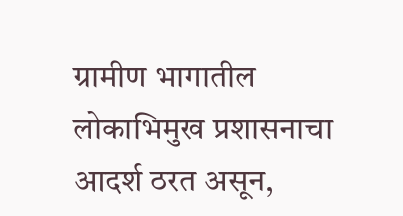ग्रामीण भागातील लोकाभिमुख प्रशासनाचा आदर्श ठरत असून,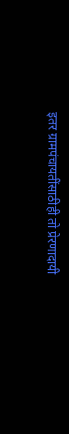इतर ग्रामपंचायतींसाठीही तो प्रेरणादायी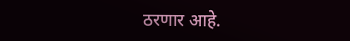ठरणार आहे.